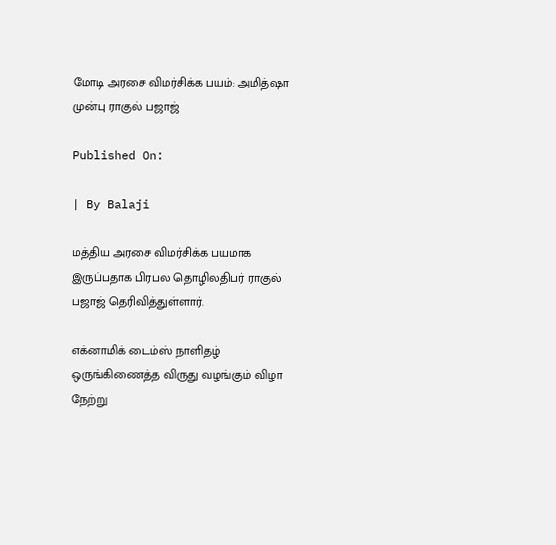மோடி அரசை விமர்சிக்க பயம்: அமித்ஷா முன்பு ராகுல் பஜாஜ்

Published On:

| By Balaji

மத்திய அரசை விமர்சிக்க பயமாக இருப்பதாக பிரபல தொழிலதிபர் ராகுல் பஜாஜ் தெரிவித்துள்ளார்.

எக்னாமிக் டைம்ஸ் நாளிதழ் ஒருங்கிணைத்த விருது வழங்கும் விழா நேற்று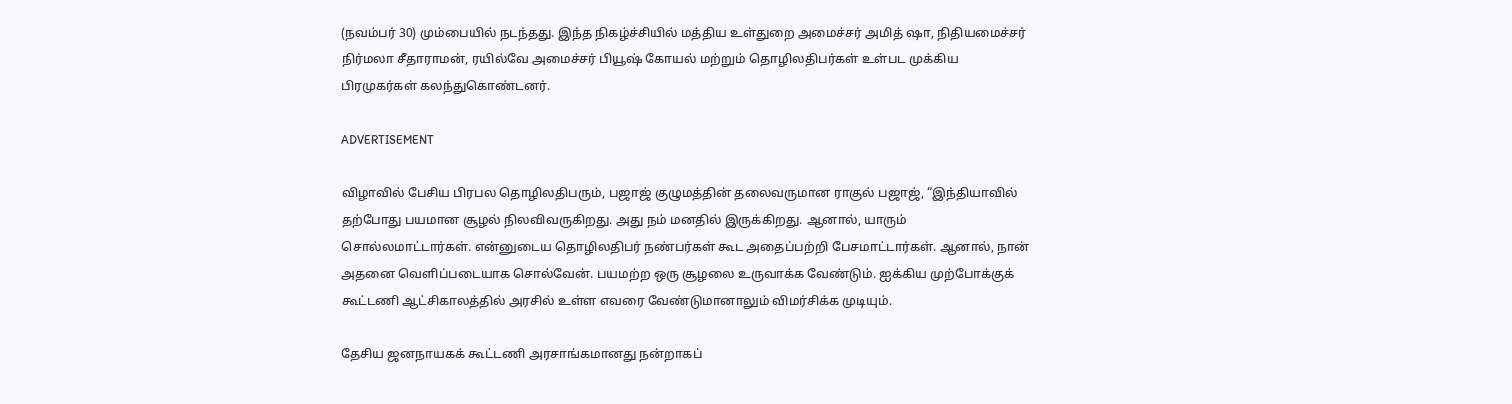(நவம்பர் 30) மும்பையில் நடந்தது. இந்த நிகழ்ச்சியில் மத்திய உள்துறை அமைச்சர் அமித் ஷா, நிதியமைச்சர் நிர்மலா சீதாராமன், ரயில்வே அமைச்சர் பியூஷ் கோயல் மற்றும் தொழிலதிபர்கள் உள்பட முக்கிய பிரமுகர்கள் கலந்துகொண்டனர்.

ADVERTISEMENT

விழாவில் பேசிய பிரபல தொழிலதிபரும், பஜாஜ் குழுமத்தின் தலைவருமான ராகுல் பஜாஜ், “இந்தியாவில் தற்போது பயமான சூழல் நிலவிவருகிறது. அது நம் மனதில் இருக்கிறது. ஆனால், யாரும் சொல்லமாட்டார்கள். என்னுடைய தொழிலதிபர் நண்பர்கள் கூட அதைப்பற்றி பேசமாட்டார்கள். ஆனால், நான் அதனை வெளிப்படையாக சொல்வேன். பயமற்ற ஒரு சூழலை உருவாக்க வேண்டும். ஐக்கிய முற்போக்குக் கூட்டணி ஆட்சிகாலத்தில் அரசில் உள்ள எவரை வேண்டுமானாலும் விமர்சிக்க முடியும்.

தேசிய ஜனநாயகக் கூட்டணி அரசாங்கமானது நன்றாகப்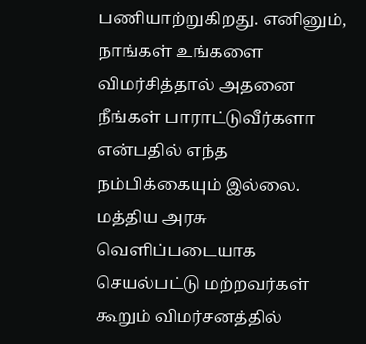பணியாற்றுகிறது. எனினும், நாங்கள் உங்களை விமர்சித்தால் அதனை நீங்கள் பாராட்டுவீர்களா என்பதில் எந்த நம்பிக்கையும் இல்லை. மத்திய அரசு வெளிப்படையாக செயல்பட்டு மற்றவர்கள் கூறும் விமர்சனத்தில்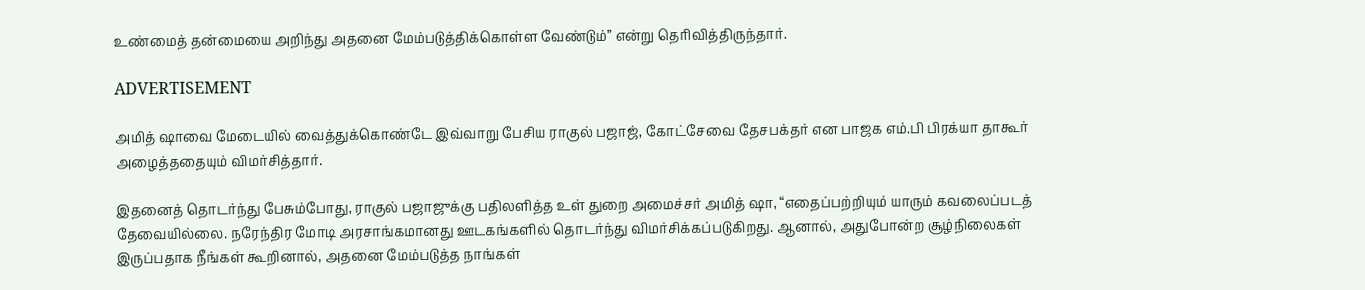உண்மைத் தன்மையை அறிந்து அதனை மேம்படுத்திக்கொள்ள வேண்டும்” என்று தெரிவித்திருந்தார்.

ADVERTISEMENT

அமித் ஷாவை மேடையில் வைத்துக்கொண்டே இவ்வாறு பேசிய ராகுல் பஜாஜ், கோட்சேவை தேசபக்தர் என பாஜக எம்.பி பிரக்யா தாகூர் அழைத்ததையும் விமர்சித்தார்.

இதனைத் தொடர்ந்து பேசும்போது, ராகுல் பஜாஜுக்கு பதிலளித்த உள் துறை அமைச்சர் அமித் ஷா, “எதைப்பற்றியும் யாரும் கவலைப்படத் தேவையில்லை. நரேந்திர மோடி அரசாங்கமானது ஊடகங்களில் தொடர்ந்து விமர்சிக்கப்படுகிறது. ஆனால், அதுபோன்ற சூழ்நிலைகள் இருப்பதாக நீங்கள் கூறினால், அதனை மேம்படுத்த நாங்கள்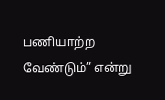பணியாற்ற வேண்டும்” என்று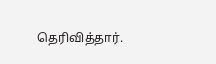தெரிவித்தார்.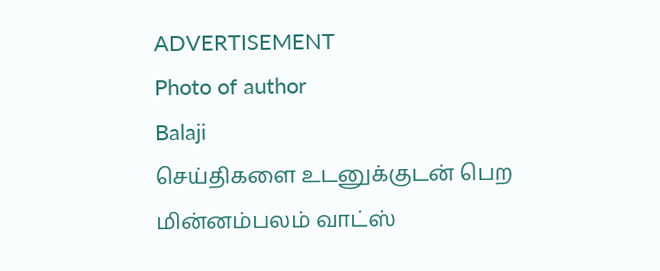ADVERTISEMENT
Photo of author
Balaji
செய்திகளை உடனுக்குடன் பெற மின்னம்பலம் வாட்ஸ்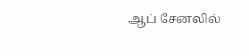ஆப் சேனலில்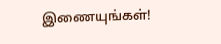இணையுங்கள்!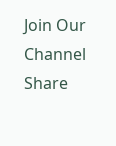Join Our Channel
Share